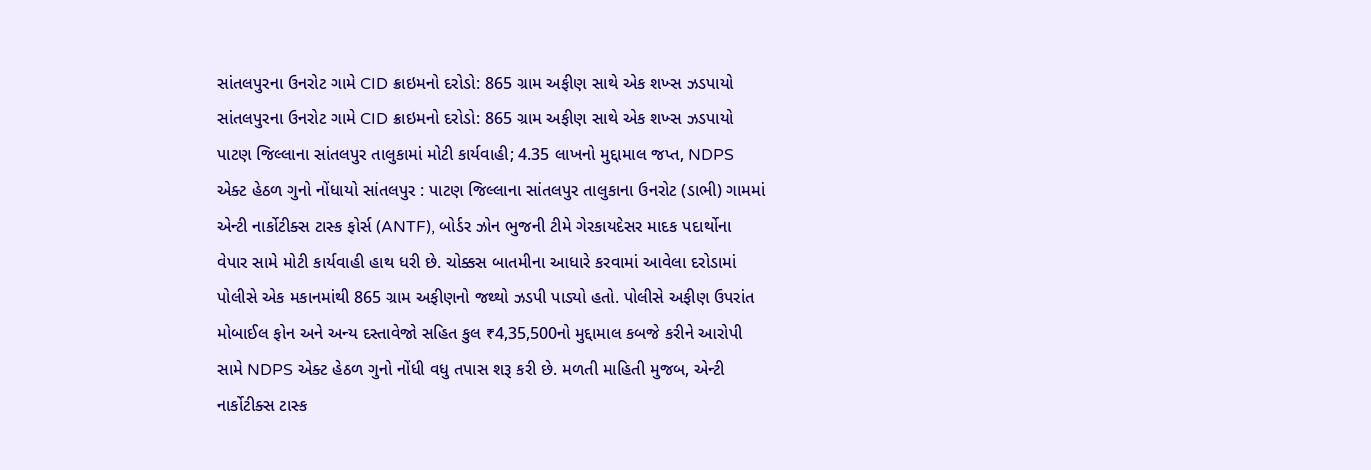સાંતલપુરના ઉનરોટ ગામે CID ક્રાઇમનો દરોડો: 865 ગ્રામ અફીણ સાથે એક શખ્સ ઝડપાયો સાંતલપુરના ઉનરોટ ગામે CID ક્રાઇમનો દરોડો: 865 ગ્રામ અફીણ સાથે એક શખ્સ ઝડપાયો પાટણ જિલ્લાના સાંતલપુર તાલુકામાં મોટી કાર્યવાહી; 4.35 લાખનો મુદ્દામાલ જપ્ત, NDPS એક્ટ હેઠળ ગુનો નોંધાયો સાંતલપુર : પાટણ જિલ્લાના સાંતલપુર તાલુકાના ઉનરોટ (ડાભી) ગામમાં એન્ટી નાર્કોટીક્સ ટાસ્ક ફોર્સ (ANTF), બોર્ડર ઝોન ભુજની ટીમે ગેરકાયદેસર માદક પદાર્થોના વેપાર સામે મોટી કાર્યવાહી હાથ ધરી છે. ચોક્કસ બાતમીના આધારે કરવામાં આવેલા દરોડામાં પોલીસે એક મકાનમાંથી 865 ગ્રામ અફીણનો જથ્થો ઝડપી પાડ્યો હતો. પોલીસે અફીણ ઉપરાંત મોબાઈલ ફોન અને અન્ય દસ્તાવેજો સહિત કુલ ₹4,35,500નો મુદ્દામાલ કબજે કરીને આરોપી સામે NDPS એક્ટ હેઠળ ગુનો નોંધી વધુ તપાસ શરૂ કરી છે. મળતી માહિતી મુજબ, એન્ટી નાર્કોટીક્સ ટાસ્ક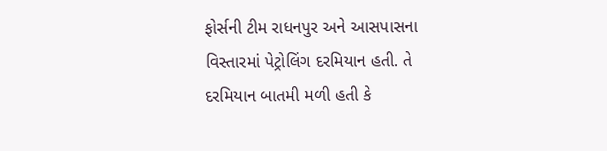ફોર્સની ટીમ રાધનપુર અને આસપાસના વિસ્તારમાં પેટ્રોલિંગ દરમિયાન હતી. તે દરમિયાન બાતમી મળી હતી કે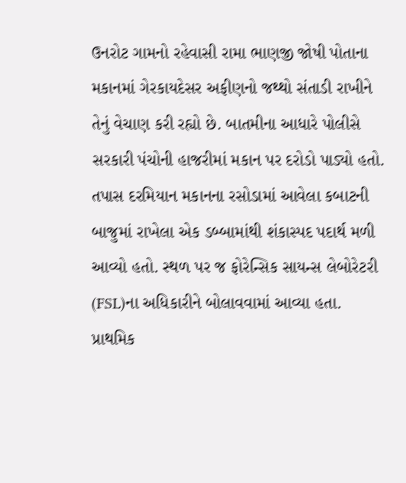ઉનરોટ ગામનો રહેવાસી રામા ભાણજી જોષી પોતાના મકાનમાં ગેરકાયદેસર અફીણનો જથ્થો સંતાડી રાખીને તેનું વેચાણ કરી રહ્યો છે. બાતમીના આધારે પોલીસે સરકારી પંચોની હાજરીમાં મકાન પર દરોડો પાડ્યો હતો. તપાસ દરમિયાન મકાનના રસોડામાં આવેલા કબાટની બાજુમાં રાખેલા એક ડબ્બામાંથી શંકાસ્પદ પદાર્થ મળી આવ્યો હતો. સ્થળ પર જ ફોરેન્સિક સાયન્સ લેબોરેટરી (FSL)ના અધિકારીને બોલાવવામાં આવ્યા હતા. પ્રાથમિક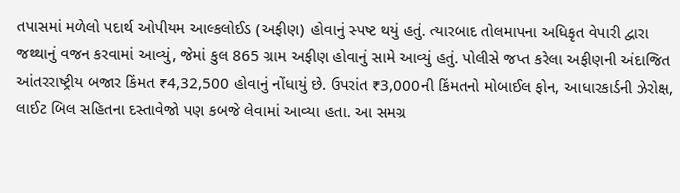તપાસમાં મળેલો પદાર્થ ઓપીયમ આલ્કલોઈડ (અફીણ) હોવાનું સ્પષ્ટ થયું હતું. ત્યારબાદ તોલમાપના અધિકૃત વેપારી દ્વારા જથ્થાનું વજન કરવામાં આવ્યું, જેમાં કુલ 865 ગ્રામ અફીણ હોવાનું સામે આવ્યું હતું. પોલીસે જપ્ત કરેલા અફીણની અંદાજિત આંતરરાષ્ટ્રીય બજાર કિંમત ₹4,32,500 હોવાનું નોંધાયું છે. ઉપરાંત ₹3,000ની કિંમતનો મોબાઈલ ફોન, આધારકાર્ડની ઝેરોક્ષ, લાઈટ બિલ સહિતના દસ્તાવેજો પણ કબજે લેવામાં આવ્યા હતા. આ સમગ્ર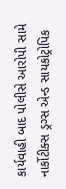કાર્યવાહી બાદ પોલીસે આરોપી સામે નાર્કોટીક્સ ડ્રગ્સ એન્ડ સાયકોટ્રોપિક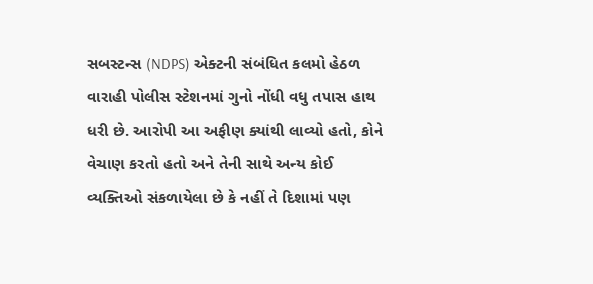સબસ્ટન્સ (NDPS) એક્ટની સંબંધિત કલમો હેઠળ વારાહી પોલીસ સ્ટેશનમાં ગુનો નોંધી વધુ તપાસ હાથ ધરી છે. આરોપી આ અફીણ ક્યાંથી લાવ્યો હતો, કોને વેચાણ કરતો હતો અને તેની સાથે અન્ય કોઈ વ્યક્તિઓ સંકળાયેલા છે કે નહીં તે દિશામાં પણ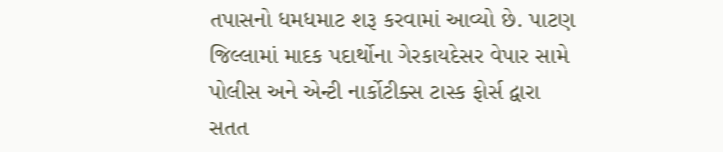તપાસનો ધમધમાટ શરૂ કરવામાં આવ્યો છે. પાટણ જિલ્લામાં માદક પદાર્થોના ગેરકાયદેસર વેપાર સામે પોલીસ અને એન્ટી નાર્કોટીક્સ ટાસ્ક ફોર્સ દ્વારા સતત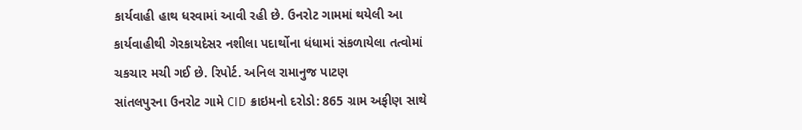કાર્યવાહી હાથ ધરવામાં આવી રહી છે. ઉનરોટ ગામમાં થયેલી આ કાર્યવાહીથી ગેરકાયદેસર નશીલા પદાર્થોના ધંધામાં સંકળાયેલા તત્વોમાં ચકચાર મચી ગઈ છે. રિપોર્ટ. અનિલ રામાનુજ પાટણ
સાંતલપુરના ઉનરોટ ગામે CID ક્રાઇમનો દરોડો: 865 ગ્રામ અફીણ સાથે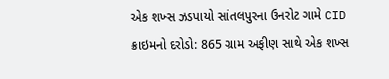એક શખ્સ ઝડપાયો સાંતલપુરના ઉનરોટ ગામે CID ક્રાઇમનો દરોડો: 865 ગ્રામ અફીણ સાથે એક શખ્સ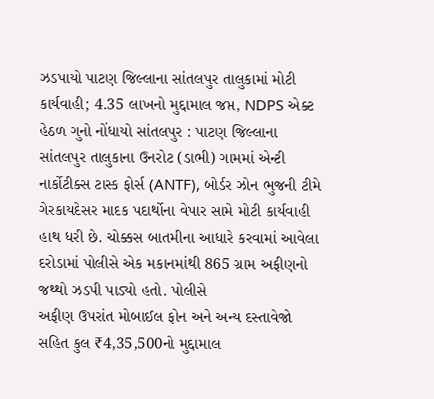ઝડપાયો પાટણ જિલ્લાના સાંતલપુર તાલુકામાં મોટી કાર્યવાહી; 4.35 લાખનો મુદ્દામાલ જપ્ત, NDPS એક્ટ હેઠળ ગુનો નોંધાયો સાંતલપુર : પાટણ જિલ્લાના સાંતલપુર તાલુકાના ઉનરોટ (ડાભી) ગામમાં એન્ટી નાર્કોટીક્સ ટાસ્ક ફોર્સ (ANTF), બોર્ડર ઝોન ભુજની ટીમે ગેરકાયદેસર માદક પદાર્થોના વેપાર સામે મોટી કાર્યવાહી હાથ ધરી છે. ચોક્કસ બાતમીના આધારે કરવામાં આવેલા દરોડામાં પોલીસે એક મકાનમાંથી 865 ગ્રામ અફીણનો જથ્થો ઝડપી પાડ્યો હતો. પોલીસે
અફીણ ઉપરાંત મોબાઈલ ફોન અને અન્ય દસ્તાવેજો સહિત કુલ ₹4,35,500નો મુદ્દામાલ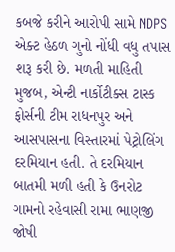કબજે કરીને આરોપી સામે NDPS એક્ટ હેઠળ ગુનો નોંધી વધુ તપાસ શરૂ કરી છે. મળતી માહિતી મુજબ, એન્ટી નાર્કોટીક્સ ટાસ્ક ફોર્સની ટીમ રાધનપુર અને આસપાસના વિસ્તારમાં પેટ્રોલિંગ દરમિયાન હતી. તે દરમિયાન બાતમી મળી હતી કે ઉનરોટ ગામનો રહેવાસી રામા ભાણજી જોષી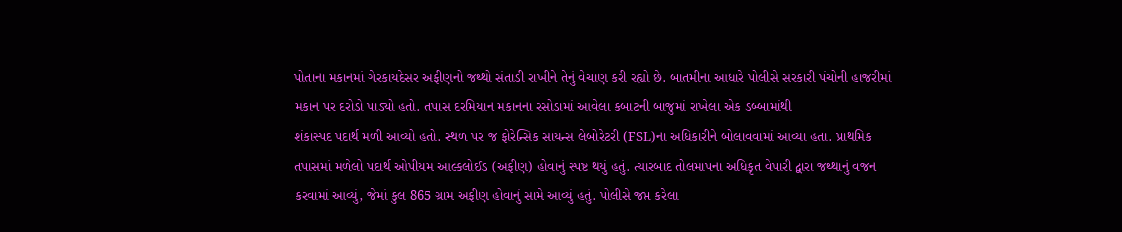પોતાના મકાનમાં ગેરકાયદેસર અફીણનો જથ્થો સંતાડી રાખીને તેનું વેચાણ કરી રહ્યો છે. બાતમીના આધારે પોલીસે સરકારી પંચોની હાજરીમાં મકાન પર દરોડો પાડ્યો હતો. તપાસ દરમિયાન મકાનના રસોડામાં આવેલા કબાટની બાજુમાં રાખેલા એક ડબ્બામાંથી
શંકાસ્પદ પદાર્થ મળી આવ્યો હતો. સ્થળ પર જ ફોરેન્સિક સાયન્સ લેબોરેટરી (FSL)ના અધિકારીને બોલાવવામાં આવ્યા હતા. પ્રાથમિક તપાસમાં મળેલો પદાર્થ ઓપીયમ આલ્કલોઈડ (અફીણ) હોવાનું સ્પષ્ટ થયું હતું. ત્યારબાદ તોલમાપના અધિકૃત વેપારી દ્વારા જથ્થાનું વજન કરવામાં આવ્યું, જેમાં કુલ 865 ગ્રામ અફીણ હોવાનું સામે આવ્યું હતું. પોલીસે જપ્ત કરેલા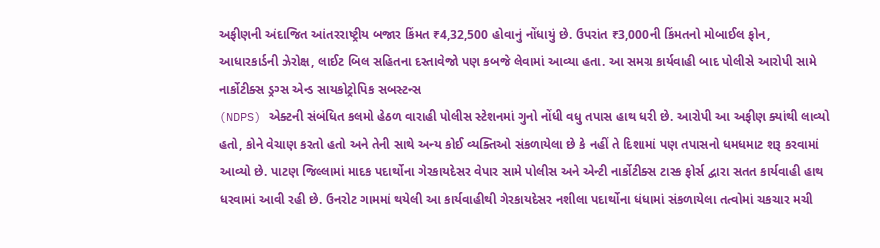અફીણની અંદાજિત આંતરરાષ્ટ્રીય બજાર કિંમત ₹4,32,500 હોવાનું નોંધાયું છે. ઉપરાંત ₹3,000ની કિંમતનો મોબાઈલ ફોન, આધારકાર્ડની ઝેરોક્ષ, લાઈટ બિલ સહિતના દસ્તાવેજો પણ કબજે લેવામાં આવ્યા હતા. આ સમગ્ર કાર્યવાહી બાદ પોલીસે આરોપી સામે નાર્કોટીક્સ ડ્રગ્સ એન્ડ સાયકોટ્રોપિક સબસ્ટન્સ
(NDPS) એક્ટની સંબંધિત કલમો હેઠળ વારાહી પોલીસ સ્ટેશનમાં ગુનો નોંધી વધુ તપાસ હાથ ધરી છે. આરોપી આ અફીણ ક્યાંથી લાવ્યો હતો, કોને વેચાણ કરતો હતો અને તેની સાથે અન્ય કોઈ વ્યક્તિઓ સંકળાયેલા છે કે નહીં તે દિશામાં પણ તપાસનો ધમધમાટ શરૂ કરવામાં આવ્યો છે. પાટણ જિલ્લામાં માદક પદાર્થોના ગેરકાયદેસર વેપાર સામે પોલીસ અને એન્ટી નાર્કોટીક્સ ટાસ્ક ફોર્સ દ્વારા સતત કાર્યવાહી હાથ ધરવામાં આવી રહી છે. ઉનરોટ ગામમાં થયેલી આ કાર્યવાહીથી ગેરકાયદેસર નશીલા પદાર્થોના ધંધામાં સંકળાયેલા તત્વોમાં ચકચાર મચી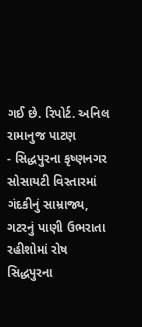ગઈ છે. રિપોર્ટ. અનિલ રામાનુજ પાટણ
- સિદ્ધપુરના કૃષ્ણનગર સોસાયટી વિસ્તારમાં ગંદકીનું સામ્રાજ્ય, ગટરનું પાણી ઉભરાતા રહીશોમાં રોષ સિદ્ધપુરના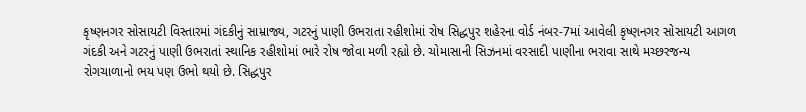કૃષ્ણનગર સોસાયટી વિસ્તારમાં ગંદકીનું સામ્રાજ્ય, ગટરનું પાણી ઉભરાતા રહીશોમાં રોષ સિદ્ધપુર શહેરના વોર્ડ નંબર-7માં આવેલી કૃષ્ણનગર સોસાયટી આગળ ગંદકી અને ગટરનું પાણી ઉભરાતાં સ્થાનિક રહીશોમાં ભારે રોષ જોવા મળી રહ્યો છે. ચોમાસાની સિઝનમાં વરસાદી પાણીના ભરાવા સાથે મચ્છરજન્ય રોગચાળાનો ભય પણ ઉભો થયો છે. સિદ્ધપુર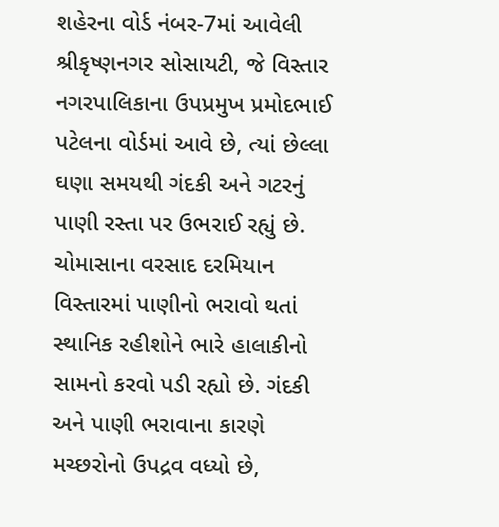શહેરના વોર્ડ નંબર-7માં આવેલી શ્રીકૃષ્ણનગર સોસાયટી, જે વિસ્તાર નગરપાલિકાના ઉપપ્રમુખ પ્રમોદભાઈ પટેલના વોર્ડમાં આવે છે, ત્યાં છેલ્લા ઘણા સમયથી ગંદકી અને ગટરનું પાણી રસ્તા પર ઉભરાઈ રહ્યું છે. ચોમાસાના વરસાદ દરમિયાન વિસ્તારમાં પાણીનો ભરાવો થતાં સ્થાનિક રહીશોને ભારે હાલાકીનો સામનો કરવો પડી રહ્યો છે. ગંદકી અને પાણી ભરાવાના કારણે મચ્છરોનો ઉપદ્રવ વધ્યો છે,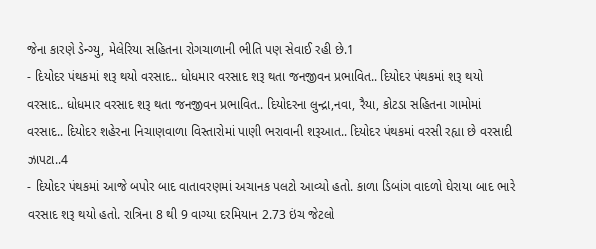જેના કારણે ડેન્ગ્યુ, મેલેરિયા સહિતના રોગચાળાની ભીતિ પણ સેવાઈ રહી છે.1
- દિયોદર પંથકમાં શરૂ થયો વરસાદ.. ધોધમાર વરસાદ શરૂ થતા જનજીવન પ્રભાવિત.. દિયોદર પંથકમાં શરૂ થયો વરસાદ.. ધોધમાર વરસાદ શરૂ થતા જનજીવન પ્રભાવિત.. દિયોદરના લુન્દ્રા,નવા, રૈયા, કોટડા સહિતના ગામોમાં વરસાદ.. દિયોદર શહેરના નિચાણવાળા વિસ્તારોમાં પાણી ભરાવાની શરૂઆત.. દિયોદર પંથકમાં વરસી રહ્યા છે વરસાદી ઝાપટા..4
- દિયોદર પંથકમાં આજે બપોર બાદ વાતાવરણમાં અચાનક પલટો આવ્યો હતો. કાળા ડિબાંગ વાદળો ઘેરાયા બાદ ભારે વરસાદ શરૂ થયો હતો. રાત્રિના 8 થી 9 વાગ્યા દરમિયાન 2.73 ઇંચ જેટલો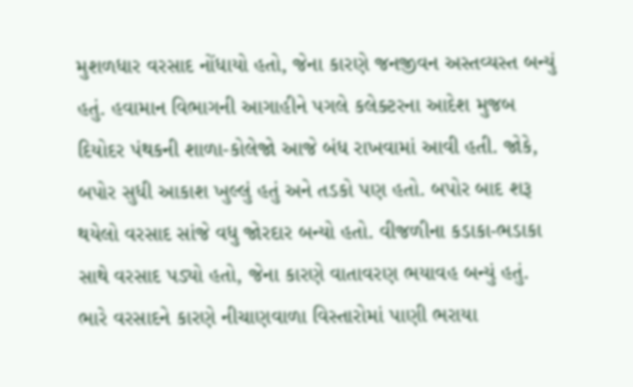મુશળધાર વરસાદ નોંધાયો હતો, જેના કારણે જનજીવન અસ્તવ્યસ્ત બન્યું હતું. હવામાન વિભાગની આગાહીને પગલે કલેક્ટરના આદેશ મુજબ દિયોદર પંથકની શાળા-કોલેજો આજે બંધ રાખવામાં આવી હતી. જોકે, બપોર સુધી આકાશ ખુલ્લું હતું અને તડકો પણ હતો. બપોર બાદ શરૂ થયેલો વરસાદ સાંજે વધુ જોરદાર બન્યો હતો. વીજળીના કડાકા-ભડાકા સાથે વરસાદ પડ્યો હતો, જેના કારણે વાતાવરણ ભયાવહ બન્યું હતું. ભારે વરસાદને કારણે નીચાણવાળા વિસ્તારોમાં પાણી ભરાયા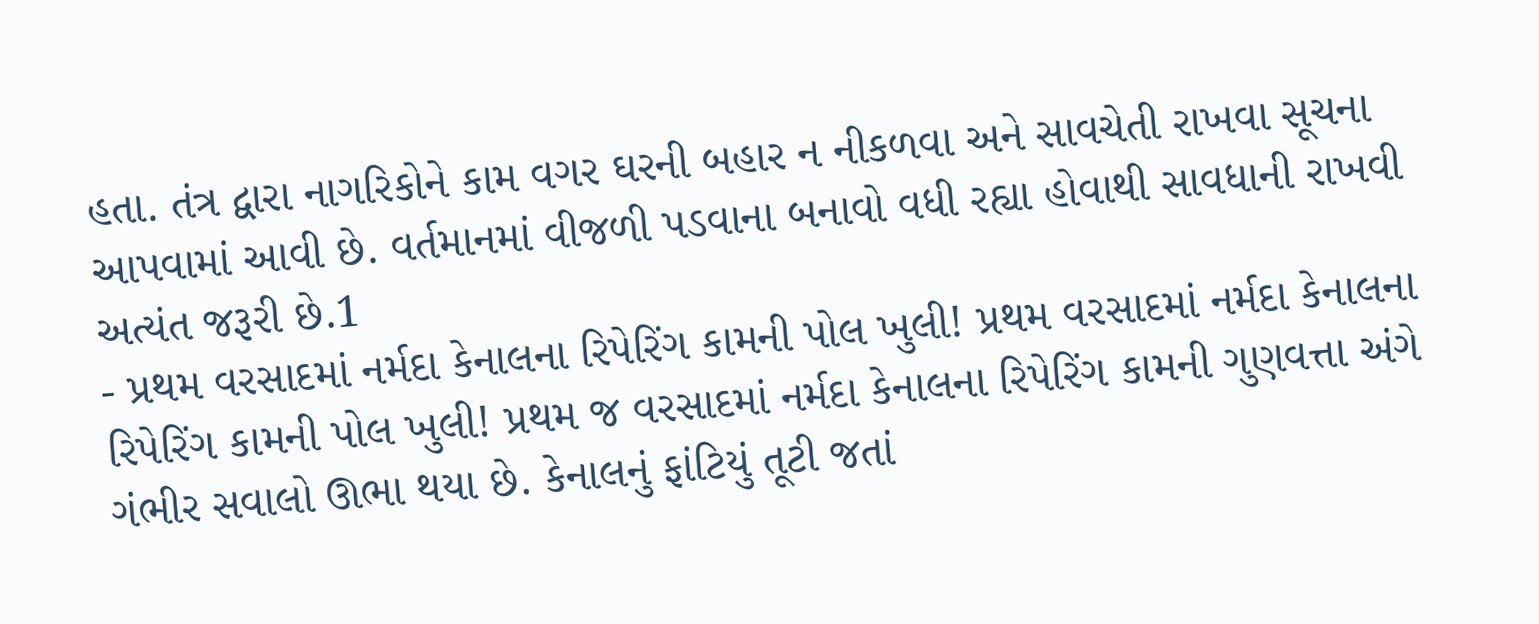હતા. તંત્ર દ્વારા નાગરિકોને કામ વગર ઘરની બહાર ન નીકળવા અને સાવચેતી રાખવા સૂચના આપવામાં આવી છે. વર્તમાનમાં વીજળી પડવાના બનાવો વધી રહ્યા હોવાથી સાવધાની રાખવી અત્યંત જરૂરી છે.1
- પ્રથમ વરસાદમાં નર્મદા કેનાલના રિપેરિંગ કામની પોલ ખુલી! પ્રથમ વરસાદમાં નર્મદા કેનાલના રિપેરિંગ કામની પોલ ખુલી! પ્રથમ જ વરસાદમાં નર્મદા કેનાલના રિપેરિંગ કામની ગુણવત્તા અંગે ગંભીર સવાલો ઊભા થયા છે. કેનાલનું ફાંટિયું તૂટી જતાં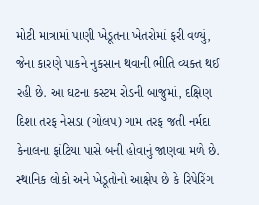મોટી માત્રામાં પાણી ખેડૂતના ખેતરોમાં ફરી વળ્યું, જેના કારણે પાકને નુકસાન થવાની ભીતિ વ્યક્ત થઈ રહી છે. આ ઘટના કસ્ટમ રોડની બાજુમાં, દક્ષિણ દિશા તરફ નેસડા (ગોલપ) ગામ તરફ જતી નર્મદા કેનાલના ફાંટિયા પાસે બની હોવાનું જાણવા મળે છે. સ્થાનિક લોકો અને ખેડૂતોનો આક્ષેપ છે કે રિપેરિંગ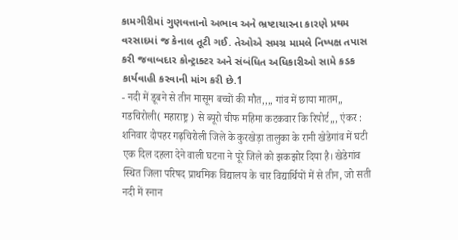કામગીરીમાં ગુણવત્તાનો અભાવ અને ભ્રષ્ટાચારના કારણે પ્રથમ વરસાદમાં જ કેનાલ તૂટી ગઈ. તેઓએ સમગ્ર મામલે નિષ્પક્ષ તપાસ કરી જવાબદાર કોન્ટ્રાક્ટર અને સંબંધિત અધિકારીઓ સામે કડક કાર્યવાહી કરવાની માંગ કરી છે.1
- नदी में डूबने से तीन मासूम बच्चों की मौत,,,, गांव में छाया मातम,, गडचिरोली( महाराष्ट्र ) से ब्यूरो चीफ महिमा कटकवार कि रिपोर्ट,,, एंकर : शनिवार दोपहर गढ़चिरोली जिले के कुरखेड़ा तालुका के रानी खेडेगांव में घटी एक दिल दहला देने वाली घटना ने पूरे जिले को झकझोर दिया है। खेडेगांव स्थित जिला परिषद प्राथमिक विद्यालय के चार विद्यार्थियों में से तीन, जो सती नदी में स्नान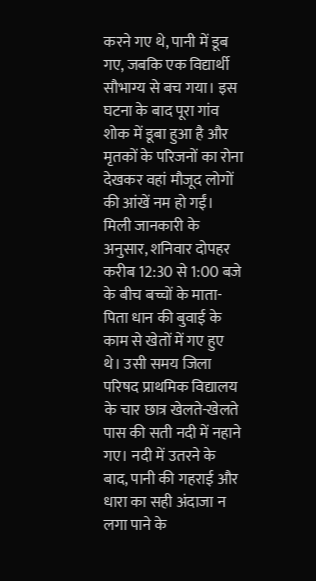करने गए थे, पानी में डूब गए, जबकि एक विद्यार्थी सौभाग्य से बच गया। इस घटना के बाद पूरा गांव शोक में डूबा हुआ है और मृतकों के परिजनों का रोना देखकर वहां मौजूद लोगों की आंखें नम हो गईं। मिली जानकारी के अनुसार, शनिवार दोपहर करीब 12:30 से 1:00 बजे के बीच बच्चों के माता-पिता धान की बुवाई के काम से खेतों में गए हुए थे। उसी समय जिला परिषद प्राथमिक विद्यालय के चार छात्र खेलते-खेलते पास की सती नदी में नहाने गए। नदी में उतरने के बाद, पानी की गहराई और धारा का सही अंदाजा न लगा पाने के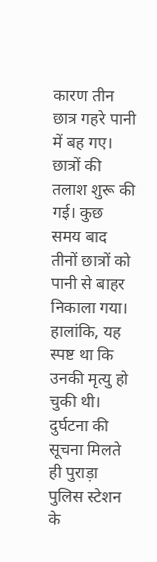कारण तीन छात्र गहरे पानी में बह गए। छात्रों की तलाश शुरू की गई। कुछ समय बाद तीनों छात्रों को पानी से बाहर निकाला गया। हालांकि, यह स्पष्ट था कि उनकी मृत्यु हो चुकी थी। दुर्घटना की सूचना मिलते ही पुराड़ा पुलिस स्टेशन के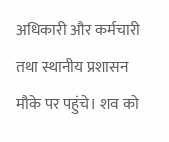अधिकारी और कर्मचारी तथा स्थानीय प्रशासन मौके पर पहुंचे। शव को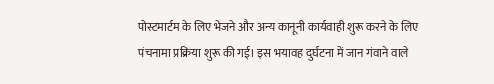पोस्टमार्टम के लिए भेजने और अन्य कानूनी कार्यवाही शुरू करने के लिए पंचनामा प्रक्रिया शुरू की गई। इस भयावह दुर्घटना में जान गंवाने वाले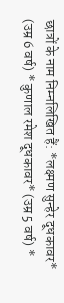छात्रों के नाम निम्नलिखित हैं: *लक्ष्मण सुन्हेर दूधकावर* (उम्र 6 वर्ष) * कुणाल रमेश दूधकावर* (उम्र 5 वर्ष) *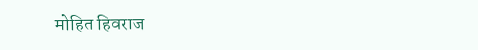मोहित हिवराज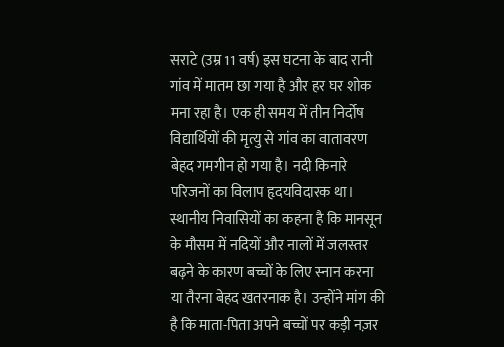सराटे (उम्र 11 वर्ष) इस घटना के बाद रानी गांव में मातम छा गया है और हर घर शोक मना रहा है। एक ही समय में तीन निर्दोष विद्यार्थियों की मृत्यु से गांव का वातावरण बेहद गमगीन हो गया है। नदी किनारे परिजनों का विलाप हृदयविदारक था। स्थानीय निवासियों का कहना है कि मानसून के मौसम में नदियों और नालों में जलस्तर बढ़ने के कारण बच्चों के लिए स्नान करना या तैरना बेहद खतरनाक है। उन्होंने मांग की है कि माता-पिता अपने बच्चों पर कड़ी नज़र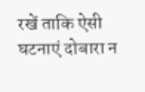रखें ताकि ऐसी घटनाएं दोबारा न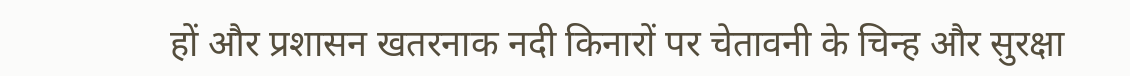हों और प्रशासन खतरनाक नदी किनारों पर चेतावनी के चिन्ह और सुरक्षा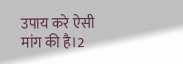उपाय करे ऐसी मांग की है।2